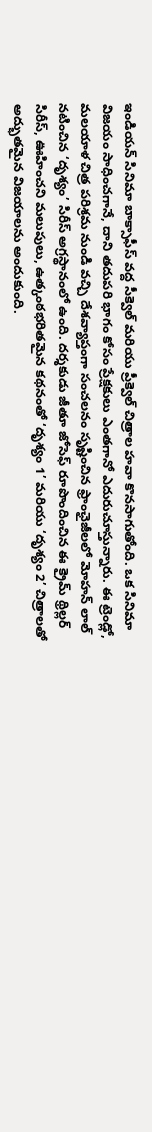ఇండియన్ సినిమా బాక్సాఫీస్ వద్ద సీక్వెల్ మరియు ప్రీక్వెల్ చిత్రాల హవా కొనసాగుతోంది. ఒక సినిమా విజయం సాధించగానే, దాని తదుపరి భాగం కోసం ప్రేక్షకులు ఎంతగానో ఎదురుచూస్తున్నారు. ఈ ట్రెండ్లో, మలయాళ చిత్ర పరిశ్రమ నుండి వచ్చి దేశవ్యాప్తంగా సంచలనం సృష్టించిన ఫ్రాంఛైజీలలో మోహన్ లాల్ నటించిన ‘దృశ్యం’ సిరీస్ అగ్రస్థానంలో ఉంది. దర్శకుడు జీతూ జోసెఫ్ రూపొందించిన ఈ క్రైమ్ థ్రిల్లర్ సిరీస్, ఊహించని మలుపులు, ఉత్కంఠభరితమైన కథనంతో ‘దృశ్యం 1’ మరియు ‘దృశ్యం 2’ చిత్రాలతో అద్భుతమైన విజయాలను అందుకుంది.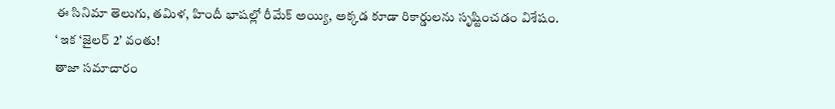ఈ సినిమా తెలుగు, తమిళ, హిందీ భాషల్లో రీమేక్ అయ్యి, అక్కడ కూడా రికార్డులను సృష్టించడం విశేషం.
‘ ఇక ‘జైలర్ 2’ వంతు!
తాజా సమాచారం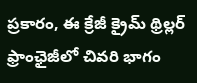ప్రకారం, ఈ క్రేజీ క్రైమ్ థ్రిల్లర్ ఫ్రాంఛైజీలో చివరి భాగం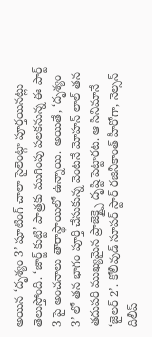అయిన ‘దృశ్యం 3’ షూటింగ్ చాలా సైలెంట్గా పూర్తయినట్లు తెలుస్తోంది. ‘జార్జ్ కుట్టి’ పాత్రకు ముగింపు పలకనున్న ఈ పార్ట్ 3 పై అంచనాలు తారాస్థాయిలో ఉన్నాయి. అయితే, ‘దృశ్యం 3’ లో తన భాగం పూర్తి చేసుకున్న వెంటనే మోహన్ లాల్ తన తదుపరి ముఖ్యమైన ప్రాజెక్ట్పై దృష్టి పెట్టారట. ఆ సినిమానే ‘జైలర్ 2’. కోలీవుడ్ సూపర్ స్టార్ రజినీకాంత్ హీరోగా, నెల్సన్ దిలీప్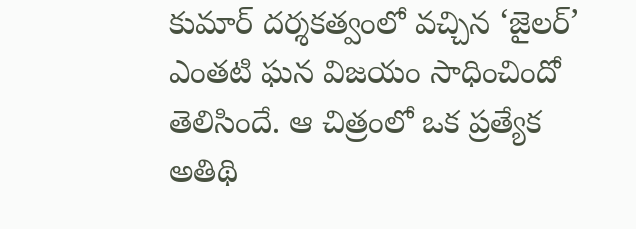కుమార్ దర్శకత్వంలో వచ్చిన ‘జైలర్’ ఎంతటి ఘన విజయం సాధించిందో తెలిసిందే. ఆ చిత్రంలో ఒక ప్రత్యేక అతిథి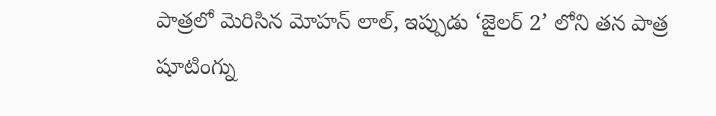పాత్రలో మెరిసిన మోహన్ లాల్, ఇప్పుడు ‘జైలర్ 2’ లోని తన పాత్ర షూటింగ్ను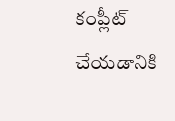కంప్లీట్ చేయడానికి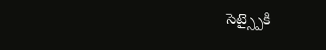సెట్స్పైకి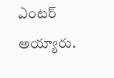ఎంటర్ అయ్యారు.